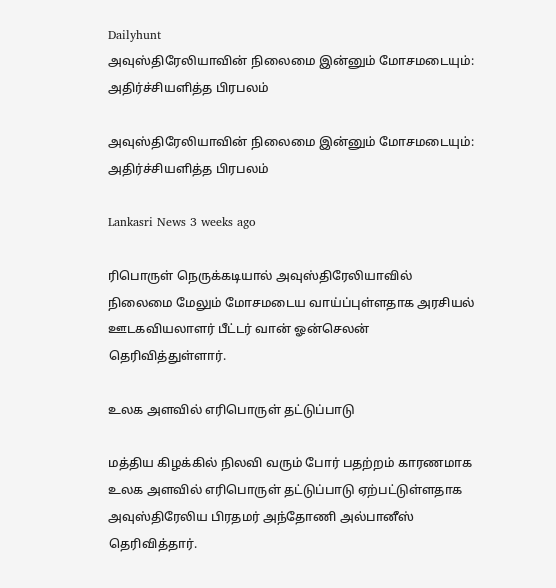Dailyhunt
அவுஸ்திரேலியாவின் நிலைமை இன்னும் மோசமடையும்: அதிர்ச்சியளித்த பிரபலம்

அவுஸ்திரேலியாவின் நிலைமை இன்னும் மோசமடையும்: அதிர்ச்சியளித்த பிரபலம்

Lankasri News 3 weeks ago

ரிபொருள் நெருக்கடியால் அவுஸ்திரேலியாவில் நிலைமை மேலும் மோசமடைய வாய்ப்புள்ளதாக அரசியல் ஊடகவியலாளர் பீட்டர் வான் ஓன்செலன் தெரிவித்துள்ளார்.

உலக அளவில் எரிபொருள் தட்டுப்பாடு

மத்திய கிழக்கில் நிலவி வரும் போர் பதற்றம் காரணமாக உலக அளவில் எரிபொருள் தட்டுப்பாடு ஏற்பட்டுள்ளதாக அவுஸ்திரேலிய பிரதமர் அந்தோணி அல்பானீஸ் தெரிவித்தார்.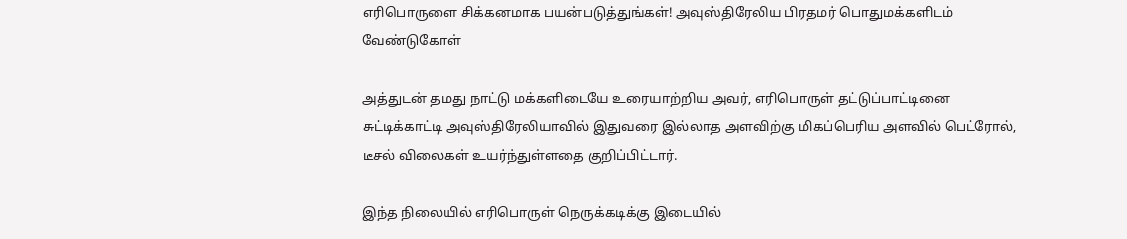எரிபொருளை சிக்கனமாக பயன்படுத்துங்கள்! அவுஸ்திரேலிய பிரதமர் பொதுமக்களிடம் வேண்டுகோள்

அத்துடன் தமது நாட்டு மக்களிடையே உரையாற்றிய அவர், எரிபொருள் தட்டுப்பாட்டினை சுட்டிக்காட்டி அவுஸ்திரேலியாவில் இதுவரை இல்லாத அளவிற்கு மிகப்பெரிய அளவில் பெட்ரோல், டீசல் விலைகள் உயர்ந்துள்ளதை குறிப்பிட்டார்.

இந்த நிலையில் எரிபொருள் நெருக்கடிக்கு இடையில்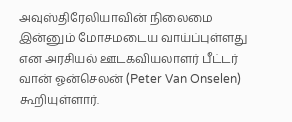அவுஸ்திரேலியாவின் நிலைமை இன்னும் மோசமடைய வாய்ப்புள்ளது என அரசியல் ஊடகவியலாளர் பீட்டர் வான் ஓன்செலன் (Peter Van Onselen) கூறியுள்ளார்.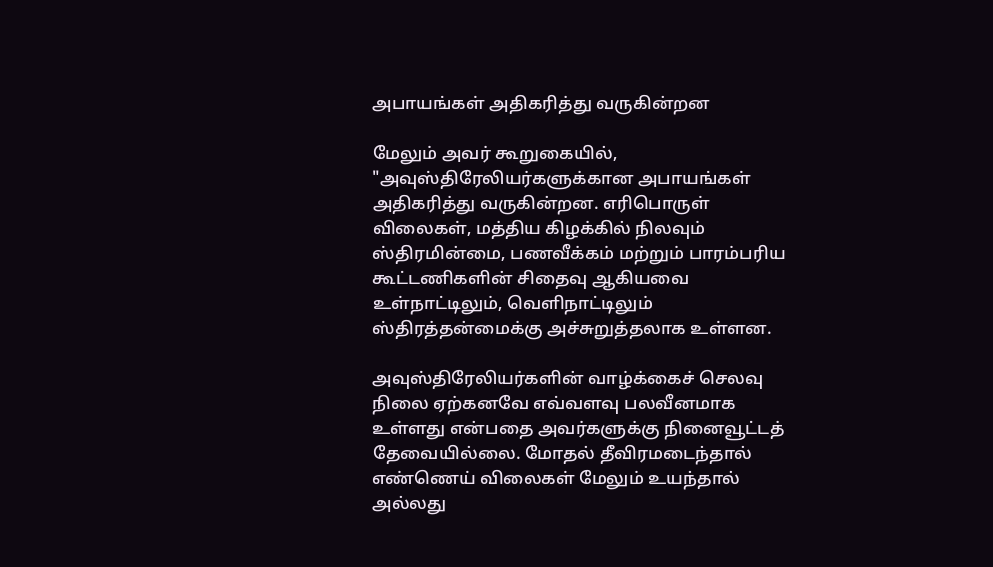அபாயங்கள் அதிகரித்து வருகின்றன

மேலும் அவர் கூறுகையில், "அவுஸ்திரேலியர்களுக்கான அபாயங்கள் அதிகரித்து வருகின்றன. எரிபொருள் விலைகள், மத்திய கிழக்கில் நிலவும் ஸ்திரமின்மை, பணவீக்கம் மற்றும் பாரம்பரிய கூட்டணிகளின் சிதைவு ஆகியவை உள்நாட்டிலும், வெளிநாட்டிலும் ஸ்திரத்தன்மைக்கு அச்சுறுத்தலாக உள்ளன.

அவுஸ்திரேலியர்களின் வாழ்க்கைச் செலவு நிலை ஏற்கனவே எவ்வளவு பலவீனமாக உள்ளது என்பதை அவர்களுக்கு நினைவூட்டத் தேவையில்லை. மோதல் தீவிரமடைந்தால் எண்ணெய் விலைகள் மேலும் உயந்தால் அல்லது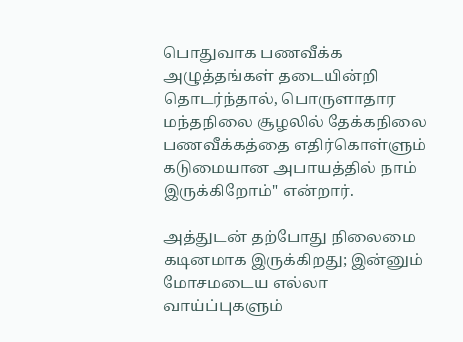பொதுவாக பணவீக்க அழுத்தங்கள் தடையின்றி தொடர்ந்தால், பொருளாதார மந்தநிலை சூழலில் தேக்கநிலை பணவீக்கத்தை எதிர்கொள்ளும் கடுமையான அபாயத்தில் நாம் இருக்கிறோம்" என்றார்.

அத்துடன் தற்போது நிலைமை கடினமாக இருக்கிறது; இன்னும் மோசமடைய எல்லா வாய்ப்புகளும்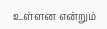உள்ளன என்றும்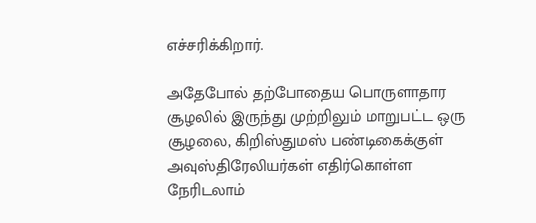எச்சரிக்கிறார்.

அதேபோல் தற்போதைய பொருளாதார சூழலில் இருந்து முற்றிலும் மாறுபட்ட ஒரு சூழலை, கிறிஸ்துமஸ் பண்டிகைக்குள் அவுஸ்திரேலியர்கள் எதிர்கொள்ள நேரிடலாம்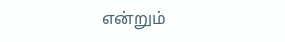என்றும்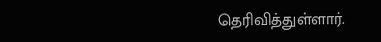தெரிவித்துள்ளார்.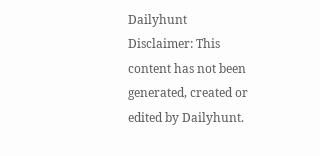Dailyhunt
Disclaimer: This content has not been generated, created or edited by Dailyhunt.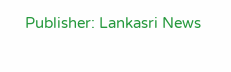Publisher: Lankasri News